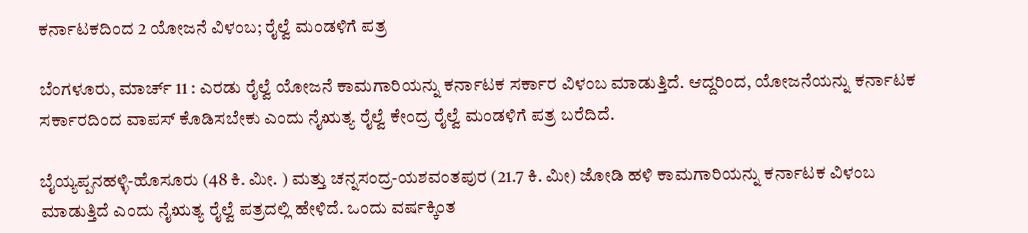ಕರ್ನಾಟಕದಿಂದ 2 ಯೋಜನೆ ವಿಳಂಬ; ರೈಲ್ವೆ ಮಂಡಳಿಗೆ ಪತ್ರ

ಬೆಂಗಳೂರು, ಮಾರ್ಚ್ 11 : ಎರಡು ರೈಲ್ವೆ ಯೋಜನೆ ಕಾಮಗಾರಿಯನ್ನು ಕರ್ನಾಟಕ ಸರ್ಕಾರ ವಿಳಂಬ ಮಾಡುತ್ತಿದೆ. ಆದ್ದರಿಂದ, ಯೋಜನೆಯನ್ನು ಕರ್ನಾಟಕ ಸರ್ಕಾರದಿಂದ ವಾಪಸ್ ಕೊಡಿಸಬೇಕು ಎಂದು ನೈಋತ್ಯ ರೈಲ್ವೆ ಕೇಂದ್ರ ರೈಲ್ವೆ ಮಂಡಳಿಗೆ ಪತ್ರ ಬರೆದಿದೆ.

ಬೈಯ್ಯಪ್ಪನಹಳ್ಳಿ-ಹೊಸೂರು (48 ಕಿ. ಮೀ. ) ಮತ್ತು ಚನ್ನಸಂದ್ರ-ಯಶವಂತಪುರ (21.7 ಕಿ. ಮೀ) ಜೋಡಿ ಹಳಿ ಕಾಮಗಾರಿಯನ್ನು ಕರ್ನಾಟಕ ವಿಳಂಬ ಮಾಡುತ್ತಿದೆ ಎಂದು ನೈಋತ್ಯ ರೈಲ್ವೆ ಪತ್ರದಲ್ಲಿ ಹೇಳಿದೆ. ಒಂದು ವರ್ಷಕ್ಕಿಂತ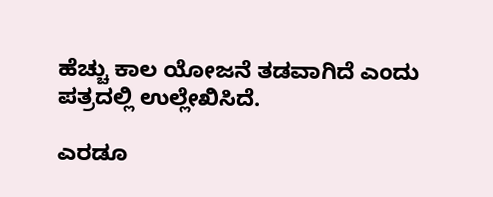ಹೆಚ್ಚು ಕಾಲ ಯೋಜನೆ ತಡವಾಗಿದೆ ಎಂದು ಪತ್ರದಲ್ಲಿ ಉಲ್ಲೇಖಿಸಿದೆ.

ಎರಡೂ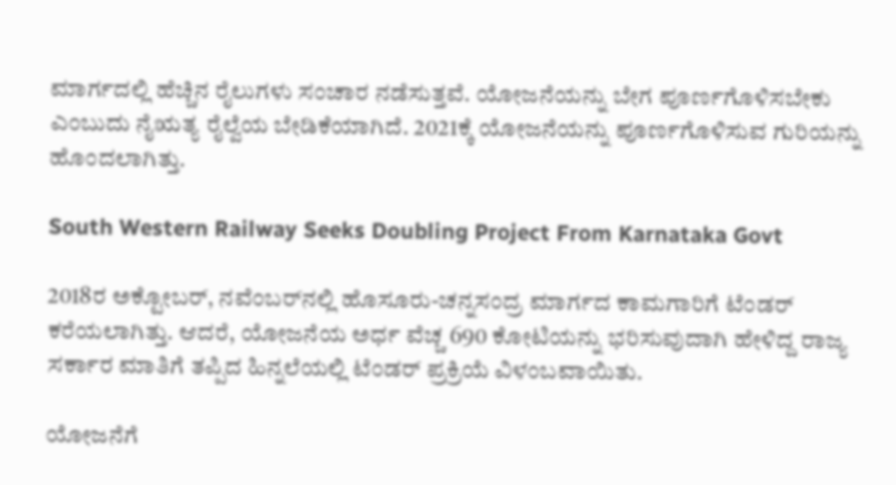ಮಾರ್ಗದಲ್ಲಿ ಹೆಚ್ಚಿನ ರೈಲುಗಳು ಸಂಚಾರ ನಡೆಸುತ್ತವೆ. ಯೋಜನೆಯನ್ನು ಬೇಗ ಪೂರ್ಣಗೊಳಿಸಬೇಕು ಎಂಬುದು ನೈಋತ್ಯ ರೈಲ್ವೆಯ ಬೇಡಿಕೆಯಾಗಿದೆ. 2021ಕ್ಕೆ ಯೋಜನೆಯನ್ನು ಪೂರ್ಣಗೊಳಿಸುವ ಗುರಿಯನ್ನು ಹೊಂದಲಾಗಿತ್ತು.

South Western Railway Seeks Doubling Project From Karnataka Govt

2018ರ ಅಕ್ಟೋಬರ್, ನವೆಂಬರ್‌ನಲ್ಲಿ ಹೊಸೂರು-ಚನ್ನಸಂದ್ರ ಮಾರ್ಗದ ಕಾಮಗಾರಿಗೆ ಟೆಂಡರ್ ಕರೆಯಲಾಗಿತ್ತು. ಆದರೆ, ಯೋಜನೆಯ ಅರ್ಧ ವೆಚ್ಚ 690 ಕೋಟಿಯನ್ನು ಭರಿಸುವುದಾಗಿ ಹೇಳಿದ್ದ ರಾಜ್ಯ ಸರ್ಕಾರ ಮಾತಿಗೆ ತಪ್ಪಿದ ಹಿನ್ನಲೆಯಲ್ಲಿ ಟೆಂಡರ್ ಪ್ರಕ್ರಿಯೆ ವಿಳಂಬವಾಯಿತು.

ಯೋಜನೆಗೆ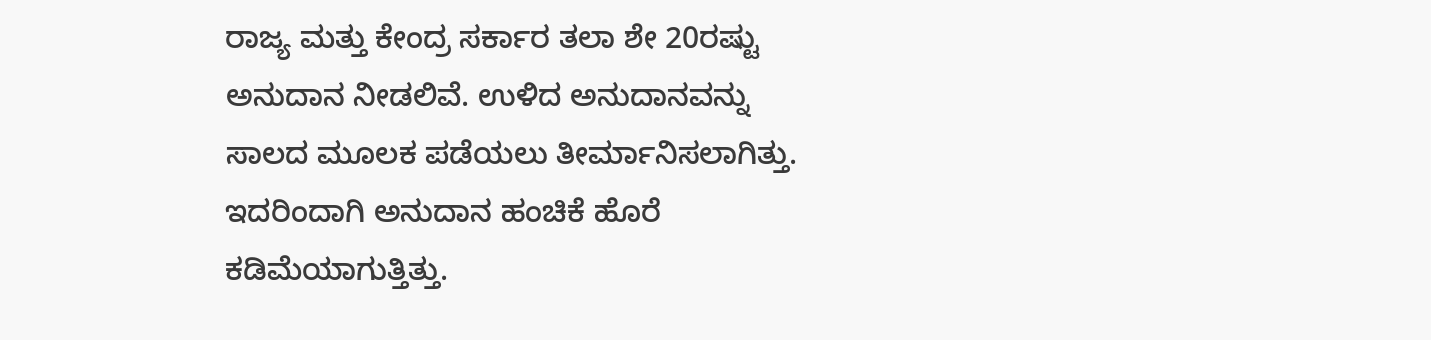ರಾಜ್ಯ ಮತ್ತು ಕೇಂದ್ರ ಸರ್ಕಾರ ತಲಾ ಶೇ 20ರಷ್ಟು ಅನುದಾನ ನೀಡಲಿವೆ. ಉಳಿದ ಅನುದಾನವನ್ನು ಸಾಲದ ಮೂಲಕ ಪಡೆಯಲು ತೀರ್ಮಾನಿಸಲಾಗಿತ್ತು. ಇದರಿಂದಾಗಿ ಅನುದಾನ ಹಂಚಿಕೆ ಹೊರೆ ಕಡಿಮೆಯಾಗುತ್ತಿತ್ತು.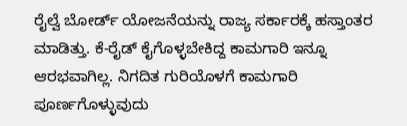ರೈಲ್ವೆ ಬೋರ್ಡ್ ಯೋಜನೆಯನ್ನು ರಾಜ್ಯ ಸರ್ಕಾರಕ್ಕೆ ಹಸ್ತಾಂತರ ಮಾಡಿತ್ತು. ಕೆ-ರೈಡ್ ಕೈಗೊಳ್ಳಬೇಕಿದ್ದ ಕಾಮಗಾರಿ ಇನ್ನೂ ಆರಭವಾಗಿಲ್ಲ. ನಿಗದಿತ ಗುರಿಯೊಳಗೆ ಕಾಮಗಾರಿ ಪೂರ್ಣಗೊಳ್ಳುವುದು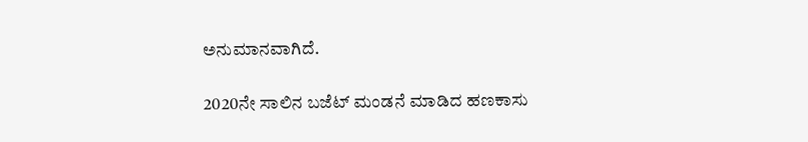ಅನುಮಾನವಾಗಿದೆ.

2020ನೇ ಸಾಲಿನ ಬಜೆಟ್ ಮಂಡನೆ ಮಾಡಿದ ಹಣಕಾಸು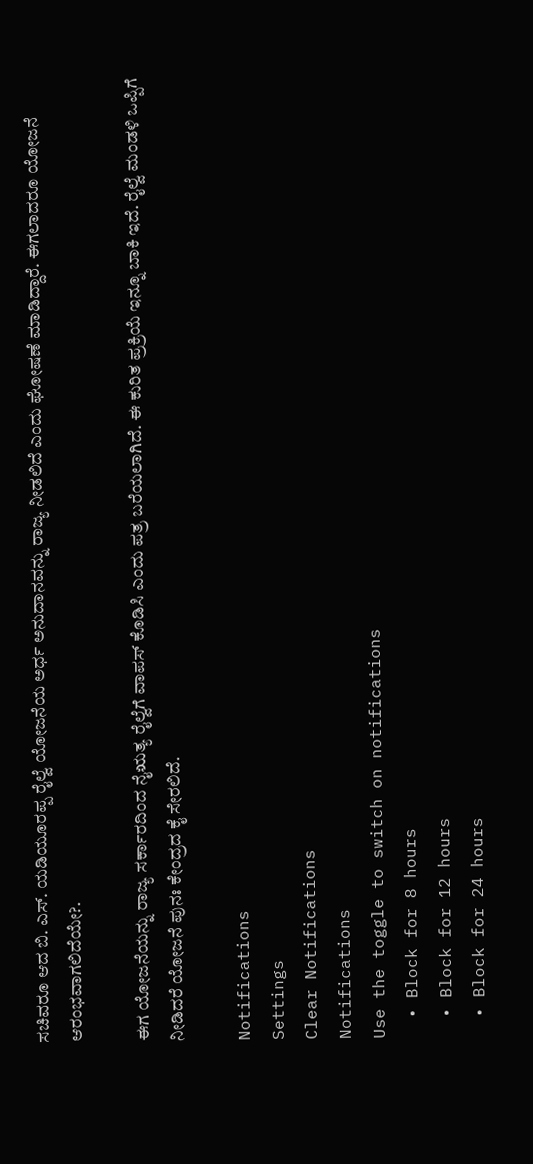ಸಚಿವರೂ ಆದ ಬಿ. ಎಸ್. ಯಡಿಯೂರಪ್ಪ ರೈಲ್ವೆ ಯೋಜನೆಯ ಅರ್ಧ ಅನುದಾನವನ್ನು ರಾಜ್ಯ ನೀಡಲಿದೆ ಎಂದು ಘೋಷಣೆ ಮಾಡಿದ್ದಾರೆ. ಈಗಲಾದರೂ ಯೋಜನೆ ಆರಂಭವಾಗಲಿದೆಯೇ?.

ಈಗ ಯೋಜನೆಯನ್ನು ರಾಜ್ಯ ಸರ್ಕಾರದಿಂದ ನೈಋತ್ಯ ರೈಲ್ವೆಗೆ ವಾಪಸ್ ಕೊಡಿಸಿ ಎಂದು ಪತ್ರ ಬರೆಯಲಾಗಿದೆ. ಈ ಕುರಿತ ಪ್ರಕ್ರಿಯೆ ಇನ್ನೂ ಬಾಕಿ ಇದೆ. ರೈಲ್ವೆ ಮಂಡಳಿ ಒಪ್ಪಿಗೆ ನೀಡಿದರೆ ಯೋಜನೆ ಪುನಃ ಕೇಂದ್ರದ ಕೈ ಸೇರಲಿದೆ.

Notifications
Settings
Clear Notifications
Notifications
Use the toggle to switch on notifications
  • Block for 8 hours
  • Block for 12 hours
  • Block for 24 hours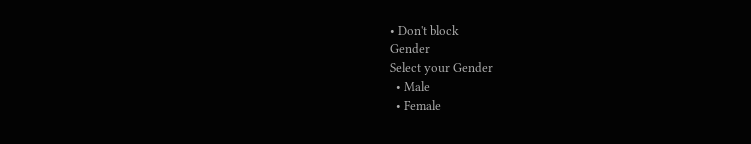• Don't block
Gender
Select your Gender
  • Male
  • Female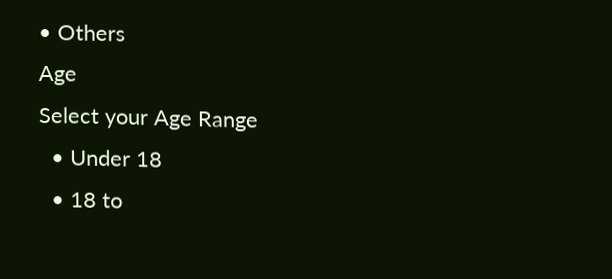• Others
Age
Select your Age Range
  • Under 18
  • 18 to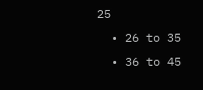25
  • 26 to 35
  • 36 to 45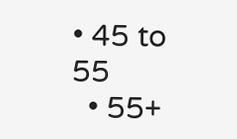• 45 to 55
  • 55+